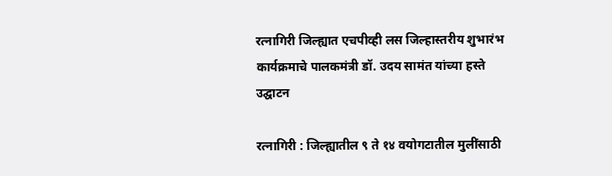रत्नागिरी जिल्ह्यात एचपीव्ही लस जिल्हास्तरीय शुभारंभ कार्यक्रमाचे पालकमंत्री डॉ. उदय सामंत यांच्या हस्ते उद्घाटन

रत्नागिरी : जिल्ह्यातील ९ ते १४ वयोगटातील मुलींसाठी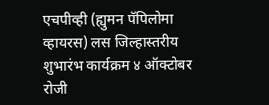एचपीव्ही (ह्युमन पॅपिलोमा व्हायरस) लस जिल्हास्तरीय शुभारंभ कार्यक्रम ४ ऑक्टोबर रोजी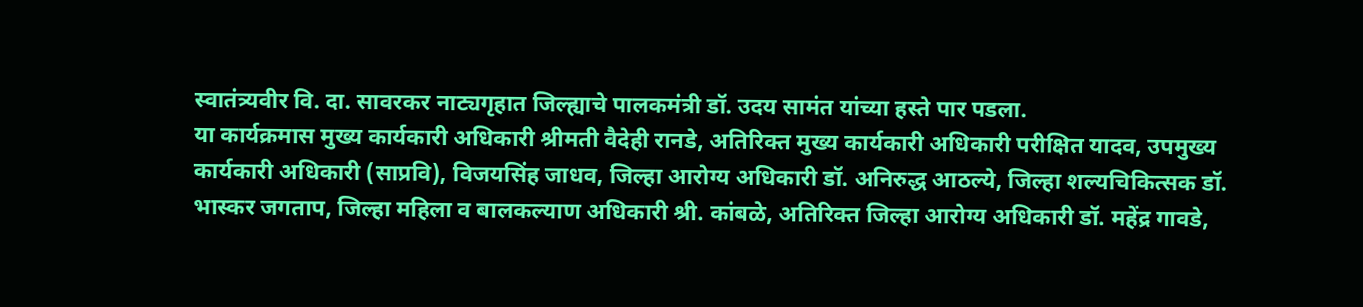स्वातंत्र्यवीर वि. दा. सावरकर नाट्यगृहात जिल्ह्याचे पालकमंत्री डॉ. उदय सामंत यांच्या हस्ते पार पडला.
या कार्यक्रमास मुख्य कार्यकारी अधिकारी श्रीमती वैदेही रानडे, अतिरिक्त मुख्य कार्यकारी अधिकारी परीक्षित यादव, उपमुख्य कार्यकारी अधिकारी (साप्रवि), विजयसिंह जाधव, जिल्हा आरोग्य अधिकारी डॉ. अनिरुद्ध आठल्ये, जिल्हा शल्यचिकित्सक डॉ. भास्कर जगताप, जिल्हा महिला व बालकल्याण अधिकारी श्री. कांबळे, अतिरिक्त जिल्हा आरोग्य अधिकारी डॉ. महेंद्र गावडे,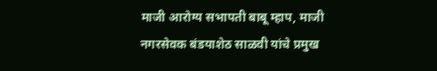माजी आरोग्य सभापती बाबू म्हाप, माजी नगरसेवक बंडयाशेठ साळवी यांचे प्रमुख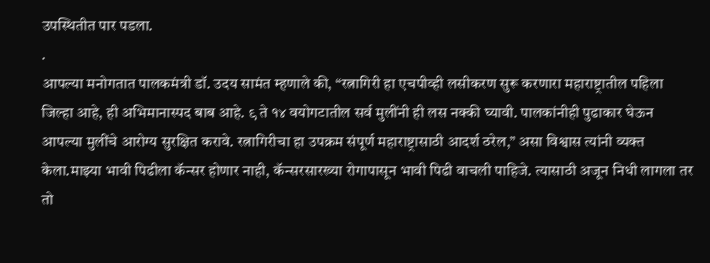उपस्थितीत पार पडला.
.
आपल्या मनोगतात पालकमंत्री डॉ. उदय सामंत म्हणाले की, “रत्नागिरी हा एचपीव्ही लसीकरण सुरू करणारा महाराष्ट्रातील पहिला जिल्हा आहे, ही अभिमानास्पद बाब आहे. ९ ते १४ वयोगटातील सर्व मुलींनी ही लस नक्की घ्यावी. पालकांनीही पुढाकार घेऊन आपल्या मुलींचे आरोग्य सुरक्षित करावे. रत्नागिरीचा हा उपक्रम संपूर्ण महाराष्ट्रासाठी आदर्श ठरेल,” असा विश्वास त्यांनी व्यक्त केला.माझ्या भावी पिढीला कॅन्सर होणार नाही, कॅन्सरसारख्या रोगापासून भावी पिढी वाचली पाहिजे. त्यासाठी अजून निधी लागला तर तो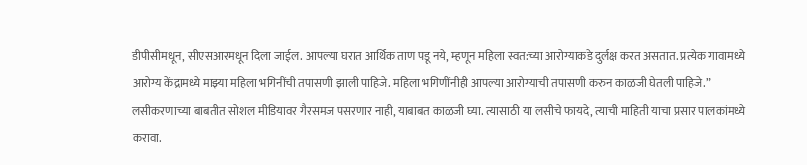डीपीसीमधून, सीएसआरमधून दिला जाईल. आपल्या घरात आर्थिक ताण पडू नये, म्हणून महिला स्वत:च्या आरोग्याकडे दुर्लक्ष करत असतात. प्रत्येक गावामध्ये आरोग्य केंद्रामध्ये माझ्या महिला भगिनींची तपासणी झाली पाहिजे. महिला भगिणींनीही आपल्या आरोग्याची तपासणी करुन काळजी घेतली पाहिजे.”
लसीकरणाच्या बाबतीत सोशल मीडियावर गैरसमज पसरणार नाही, याबाबत काळजी घ्या. त्यासाठी या लसीचे फायदे, त्याची माहिती याचा प्रसार पालकांमध्ये करावा.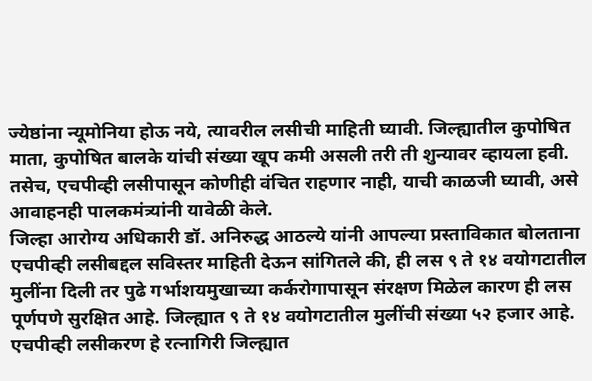ज्येष्ठांना न्यूमोनिया होऊ नये, त्यावरील लसीची माहिती घ्यावी. जिल्ह्यातील कुपोषित माता, कुपोषित बालके यांची संख्या खूप कमी असली तरी ती शुन्यावर व्हायला हवी. तसेच, एचपीव्ही लसीपासून कोणीही वंचित राहणार नाही, याची काळजी घ्यावी, असे आवाहनही पालकमंत्र्यांनी यावेळी केले.
जिल्हा आरोग्य अधिकारी डॉ. अनिरुद्ध आठल्ये यांनी आपल्या प्रस्ताविकात बोलताना एचपीव्ही लसीबद्दल सविस्तर माहिती देऊन सांगितले की, ही लस ९ ते १४ वयोगटातील मुलींना दिली तर पुढे गर्भाशयमुखाच्या कर्करोगापासून संरक्षण मिळेल कारण ही लस पूर्णपणे सुरक्षित आहे. जिल्ह्यात ९ ते १४ वयोगटातील मुलींची संख्या ५२ हजार आहे. एचपीव्ही लसीकरण हे रत्नागिरी जिल्ह्यात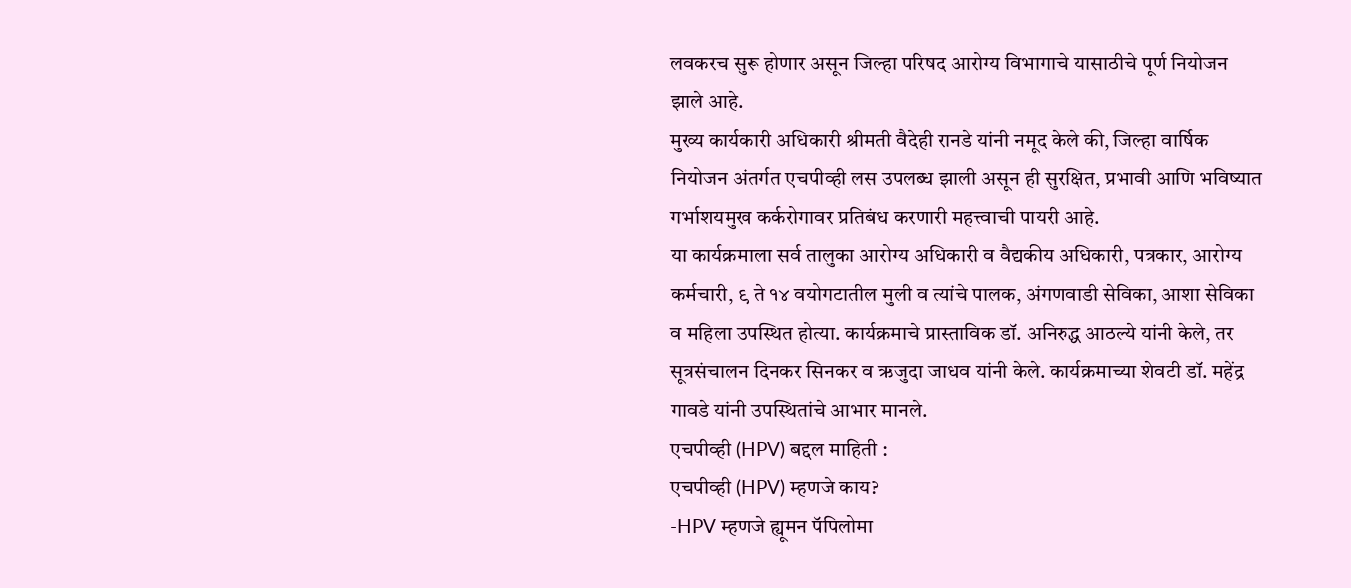लवकरच सुरू होणार असून जिल्हा परिषद आरोग्य विभागाचे यासाठीचे पूर्ण नियोजन झाले आहे.
मुख्य कार्यकारी अधिकारी श्रीमती वैदेही रानडे यांनी नमूद केले की, जिल्हा वार्षिक नियोजन अंतर्गत एचपीव्ही लस उपलब्ध झाली असून ही सुरक्षित, प्रभावी आणि भविष्यात गर्भाशयमुख कर्करोगावर प्रतिबंध करणारी महत्त्वाची पायरी आहे.
या कार्यक्रमाला सर्व तालुका आरोग्य अधिकारी व वैद्यकीय अधिकारी, पत्रकार, आरोग्य कर्मचारी, ९ ते १४ वयोगटातील मुली व त्यांचे पालक, अंगणवाडी सेविका, आशा सेविका व महिला उपस्थित होत्या. कार्यक्रमाचे प्रास्ताविक डॉ. अनिरुद्ध आठल्ये यांनी केले, तर सूत्रसंचालन दिनकर सिनकर व ऋजुदा जाधव यांनी केले. कार्यक्रमाच्या शेवटी डॉ. महेंद्र गावडे यांनी उपस्थितांचे आभार मानले.
एचपीव्ही (HPV) बद्दल माहिती :
एचपीव्ही (HPV) म्हणजे काय?
-HPV म्हणजे ह्यूमन पॅपिलोमा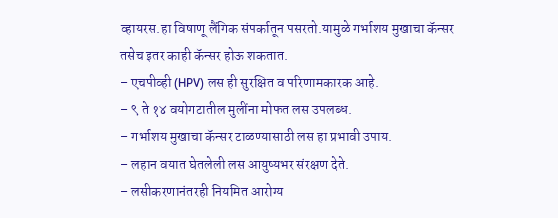व्हायरस.हा विषाणू लैंगिक संपर्कातून पसरतो.यामुळे गर्भाशय मुखाचा कॅन्सर तसेच इतर काही कॅन्सर होऊ शकतात.
– एचपीव्ही (HPV) लस ही सुरक्षित व परिणामकारक आहे.
– ९ ते १४ वयोगटातील मुलींना मोफत लस उपलब्ध.
– गर्भाशय मुखाचा कॅन्सर टाळण्यासाठी लस हा प्रभावी उपाय.
– लहान वयात घेतलेली लस आयुष्यभर संरक्षण देते.
– लसीकरणानंतरही नियमित आरोग्य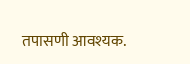तपासणी आवश्यक.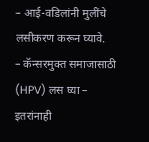– आई-वडिलांनी मुलींचे लसीकरण करून घ्यावे.
– कॅन्सरमुक्त समाजासाठी (HPV) लस घ्या – इतरांनाही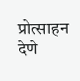प्रोत्साहन देणे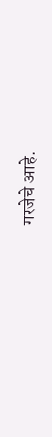गरजेचे आहे.